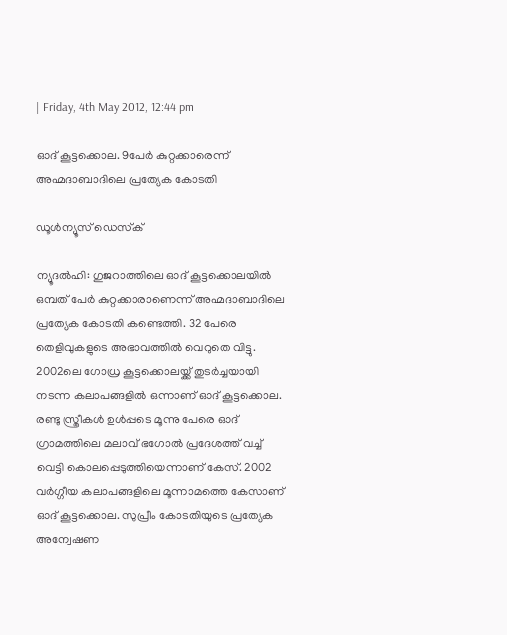| Friday, 4th May 2012, 12:44 pm

ഓദ് കൂട്ടക്കൊല. 9പേര്‍ കുറ്റക്കാരെന്ന് അഹ്മദാബാദിലെ പ്രത്യേക കോടതി

ഡൂള്‍ന്യൂസ് ഡെസ്‌ക്

ന്യൂദല്‍ഹി: ഗുജറാത്തിലെ ഓദ് കൂട്ടക്കൊലയില്‍ ഒമ്പത് പേര്‍ കുറ്റക്കാരാണെന്ന് അഹ്മദാബാദിലെ പ്രത്യേക കോടതി കണ്ടെത്തി. 32 പേരെ തെളിവുകളുടെ അഭാവത്തില്‍ വെറുതെ വിട്ടു. 2002ലെ ഗോധ്ര കൂട്ടക്കൊലയ്ക്ക് തുടര്‍ച്ചയായി നടന്ന കലാപങ്ങളില്‍ ഒന്നാണ് ഓദ് കൂട്ടക്കൊല. രണ്ടു സ്ത്രീകള്‍ ഉള്‍പ്പടെ മൂന്നു പേരെ ഓദ് ഗ്രാമത്തിലെ മലാവ് ഭഗോല്‍ പ്രദേശത്ത് വച്ച് വെട്ടി കൊലപ്പെടുത്തിയെന്നാണ് കേസ്. 2002 വര്‍ഗ്ഗീയ കലാപങ്ങളിലെ മൂന്നാമത്തെ കേസാണ് ഓദ് കൂട്ടക്കൊല. സുപ്രീം കോടതിയുടെ പ്രത്യേക അന്വേഷണ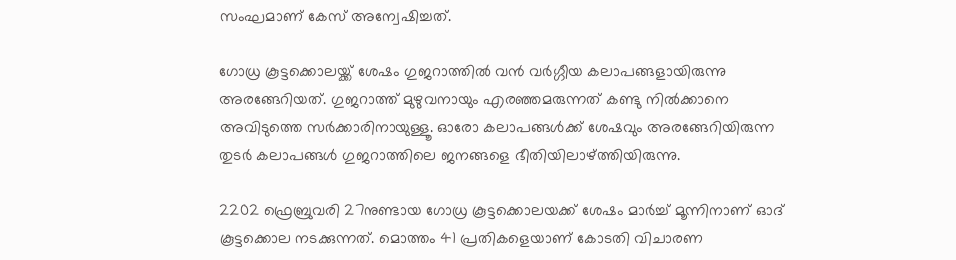സംഘമാണ് കേസ് അന്വേഷിച്ചത്.

ഗോധ്ര കൂട്ടക്കൊലയ്ക്ക് ശേഷം ഗുജറാത്തില്‍ വന്‍ വര്‍ഗ്ഗീയ കലാപങ്ങളായിരുന്നു അരങ്ങേറിയത്. ഗുജറാത്ത് മുഴുവനായും എരഞ്ഞമരുന്നത് കണ്ടു നില്‍ക്കാനെ അവിടുത്തെ സര്‍ക്കാരിനായുള്ളൂ. ഓരോ കലാപങ്ങള്‍ക്ക് ശേഷവും അരങ്ങേറിയിരുന്ന തുടര്‍ കലാപങ്ങള്‍ ഗുജറാത്തിലെ ജനങ്ങളെ ഭീതിയിലാഴ്ത്തിയിരുന്നു.

2202 ഫ്രെബ്രുവരി 27നുണ്ടായ ഗോധ്ര കൂട്ടക്കൊലയക്ക് ശേഷം മാര്‍ച്ച് മൂന്നിനാണ് ഓദ് കൂട്ടക്കൊല നടക്കുന്നത്. മൊത്തം 41 പ്രതികളെയാണ് കോടതി വിചാരണ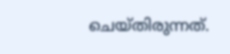ചെയ്തിരുന്നത്.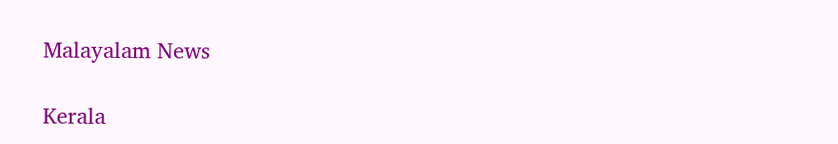Malayalam News

Kerala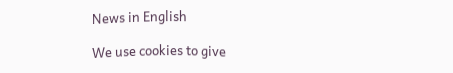News in English

We use cookies to give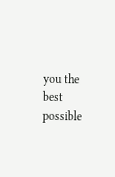you the best possible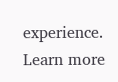experience. Learn more